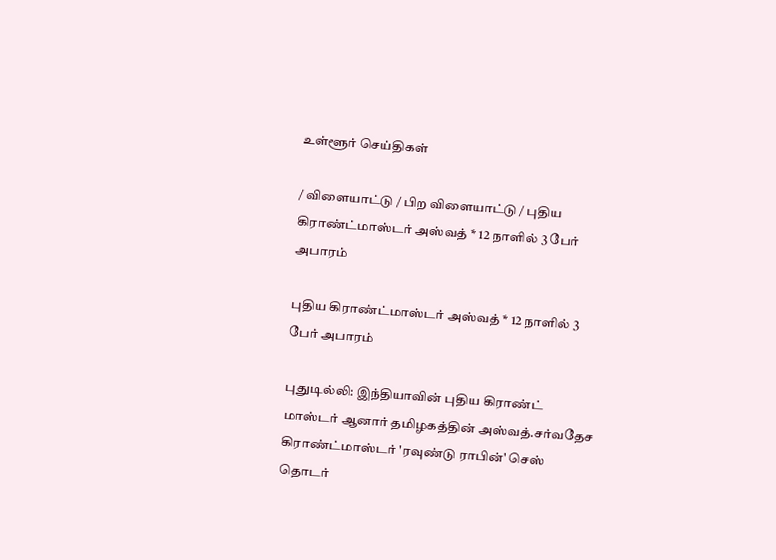உள்ளூர் செய்திகள்

/ விளையாட்டு / பிற விளையாட்டு / புதிய கிராண்ட்மாஸ்டர் அஸ்வத் * 12 நாளில் 3 பேர் அபாரம்

புதிய கிராண்ட்மாஸ்டர் அஸ்வத் * 12 நாளில் 3 பேர் அபாரம்

புதுடில்லி: இந்தியாவின் புதிய கிராண்ட் மாஸ்டர் ஆனார் தமிழகத்தின் அஸ்வத்.சர்வதேச கிராண்ட்மாஸ்டர் 'ரவுண்டு ராபின்' செஸ் தொடர்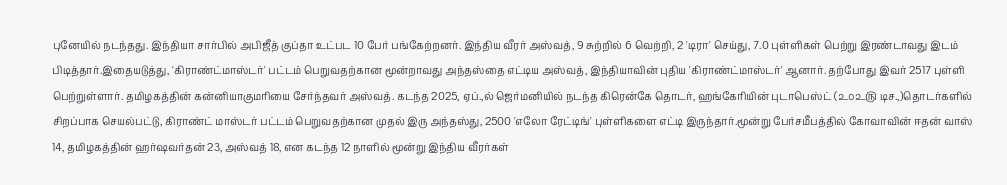புனேயில் நடந்தது. இந்தியா சார்பில் அபிஜீத் குப்தா உட்பட 10 பேர் பங்கேற்றனர். இந்திய வீரர் அஸ்வத், 9 சுற்றில் 6 வெற்றி, 2 'டிரா' செய்து, 7.0 புள்ளிகள் பெற்று இரண்டாவது இடம் பிடித்தார்.இதையடுத்து, 'கிராண்ட்மாஸ்டர்' பட்டம் பெறுவதற்கான மூன்றாவது அந்தஸ்தை எட்டிய அஸ்வத், இந்தியாவின் புதிய 'கிராண்ட்மாஸ்டர்' ஆனார். தற்போது இவர் 2517 புள்ளி பெற்றுள்ளார். தமிழகத்தின் கன்னியாகுமரியை சேர்ந்தவர் அஸ்வத். கடந்த 2025, ஏப்.,ல் ஜெர்மனியில் நடந்த கிரென்கே தொடர், ஹங்கேரியின் புடாபெஸ்ட் (௨௦௨௫ டிச.,)தொடர்களில் சிறப்பாக செயல்பட்டு, கிராண்ட் மாஸ்டர் பட்டம் பெறுவதற்கான முதல் இரு அந்தஸ்து, 2500 'எலோ ரேட்டிங்' புள்ளிகளை எட்டி இருந்தார்.மூன்று பேர்சமீபத்தில் கோவாவின் ஈதன் வாஸ் 14, தமிழகத்தின் ஹர்ஷவர்தன் 23, அஸ்வத் 18, என கடந்த 12 நாளில் மூன்று இந்திய வீரர்கள்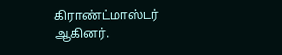கிராண்ட்மாஸ்டர் ஆகினர்.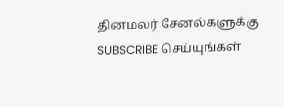தினமலர் சேனல்களுக்கு SUBSCRIBE செய்யுங்கள்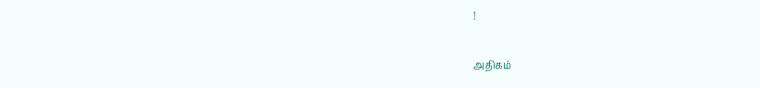!

அதிகம்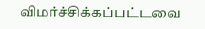விமர்ச்சிக்கப்பட்டவை